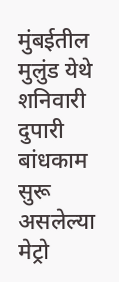मुंबईतील मुलुंड येथे शनिवारी दुपारी बांधकाम सुरू असलेल्या मेट्रो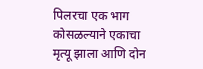पिलरचा एक भाग कोसळल्याने एकाचा मृत्यू झाला आणि दोन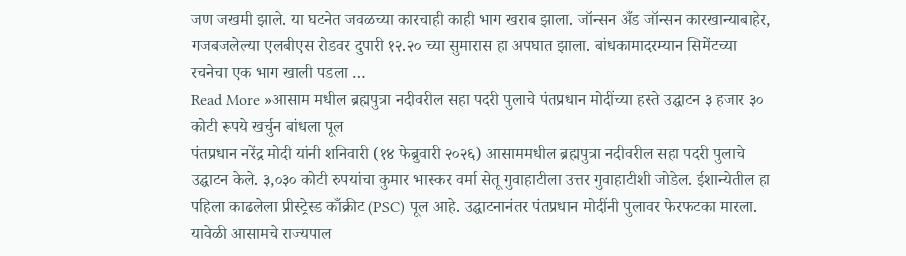जण जखमी झाले. या घटनेत जवळच्या कारचाही काही भाग खराब झाला. जॉन्सन अँड जॉन्सन कारखान्याबाहेर, गजबजलेल्या एलबीएस रोडवर दुपारी १२.२० च्या सुमारास हा अपघात झाला. बांधकामादरम्यान सिमेंटच्या रचनेचा एक भाग खाली पडला …
Read More »आसाम मधील ब्रह्मपुत्रा नदीवरील सहा पदरी पुलाचे पंतप्रधान मोदींच्या हस्ते उद्घाटन ३ हजार ३० कोटी रूपये खर्चुन बांधला पूल
पंतप्रधान नरेंद्र मोदी यांनी शनिवारी (१४ फेब्रुवारी २०२६) आसाममधील ब्रह्मपुत्रा नदीवरील सहा पदरी पुलाचे उद्घाटन केले. ३,०३० कोटी रुपयांचा कुमार भास्कर वर्मा सेतू गुवाहाटीला उत्तर गुवाहाटीशी जोडेल. ईशान्येतील हा पहिला काढलेला प्रीस्ट्रेस्ड काँक्रीट (PSC) पूल आहे. उद्घाटनानंतर पंतप्रधान मोदींनी पुलावर फेरफटका मारला. यावेळी आसामचे राज्यपाल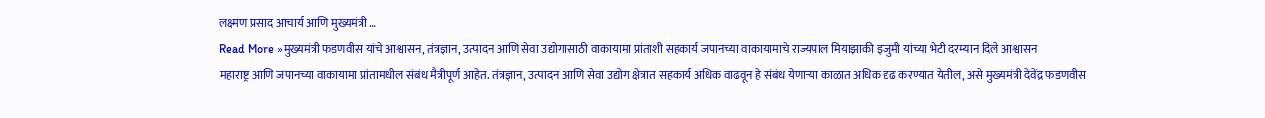लक्ष्मण प्रसाद आचार्य आणि मुख्यमंत्री …
Read More »मुख्यमंत्री फडणवीस यांचे आश्वासन, तंत्रज्ञान, उत्पादन आणि सेवा उद्योगासाठी वाकायामा प्रांताशी सहकार्य जपानच्या वाकायामाचे राज्यपाल मियाझाकी इजुमी यांच्या भेटी दरम्यान दिले आश्वासन
महाराष्ट्र आणि जपानच्या वाकायामा प्रांतामधील संबंध मैत्रीपूर्ण आहेत. तंत्रज्ञान, उत्पादन आणि सेवा उद्योग क्षेत्रात सहकार्य अधिक वाढवून हे संबंध येणाऱ्या काळात अधिक दृढ करण्यात येतील, असे मुख्यमंत्री देवेंद्र फडणवीस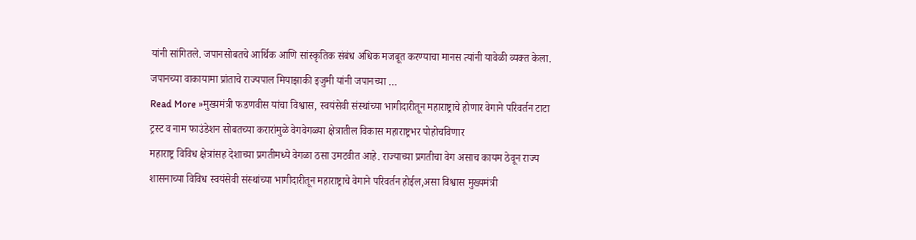यांनी सांगितले. जपानसोबतचे आर्थिक आणि सांस्कृतिक संबंध अधिक मजबूत करण्याचा मानस त्यांनी यावेळी व्यक्त केला. जपानच्या वाकायामा प्रांताचे राज्यपाल मियाझाकी इजुमी यांनी जपानच्या …
Read More »मुख्यमंत्री फडणवीस यांचा विश्वास, स्वयंसेवी संस्थांच्या भागीदारीतून महाराष्ट्राचे होणार वेगाने परिवर्तन टाटा ट्रस्ट व नाम फाउंडेशन सोबतच्या करारांमुळे वेगवेगळ्या क्षेत्रातील विकास महाराष्ट्रभर पोहोचविणार
महाराष्ट्र विविध क्षेत्रांसह देशाच्या प्रगतीमध्ये वेगळा ठसा उमटवीत आहे. राज्याच्या प्रगतीचा वेग असाच कायम ठेवून राज्य शासनाच्या विविध स्वयंसेवी संस्थांच्या भागीदारीतून महाराष्ट्राचे वेगाने परिवर्तन होईल,असा विश्वास मुख्यमंत्री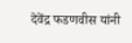देवेंद्र फडणवीस यांनी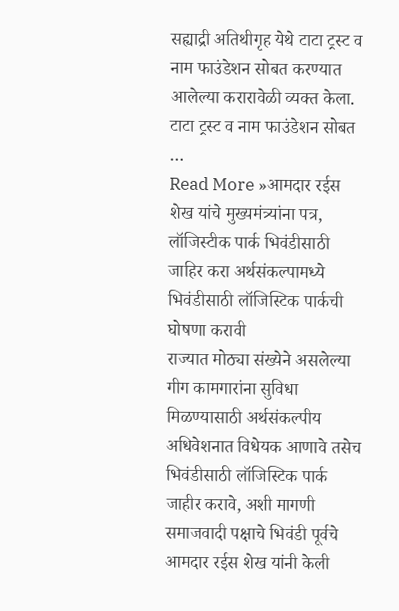सह्याद्री अतिथीगृह येथे टाटा ट्रस्ट व नाम फाउंडेशन सोबत करण्यात आलेल्या करारावेळी व्यक्त केला. टाटा ट्रस्ट व नाम फाउंडेशन सोबत …
Read More »आमदार रईस शेख यांचे मुख्यमंत्र्यांना पत्र, लॉजिस्टीक पार्क भिवंडीसाठी जाहिर करा अर्थसंकल्पामध्ये भिवंडीसाठी लॉजिस्टिक पार्कची घोषणा करावी
राज्यात मोठ्या संख्येने असलेल्या गीग कामगारांना सुविधा मिळण्यासाठी अर्थसंकल्पीय अधिवेशनात विधेयक आणावे तसेच भिवंडीसाठी लॉजिस्टिक पार्क जाहीर करावे, अशी मागणी समाजवादी पक्षाचे भिवंडी पूर्वचे आमदार रईस शेख यांनी केली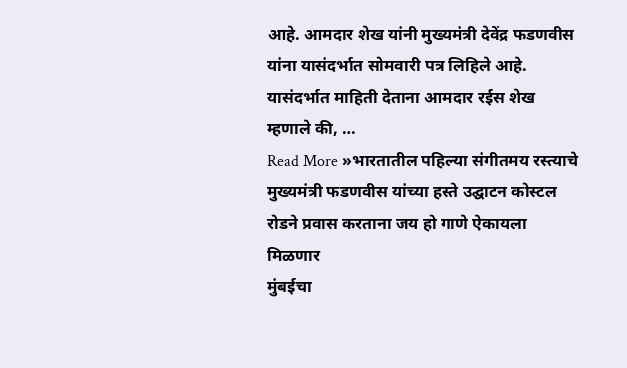आहे. आमदार शेख यांनी मुख्यमंत्री देवेंद्र फडणवीस यांना यासंदर्भात सोमवारी पत्र लिहिले आहे. यासंदर्भात माहिती देताना आमदार रईस शेख म्हणाले की, …
Read More »भारतातील पहिल्या संगीतमय रस्त्याचे मुख्यमंत्री फडणवीस यांच्या हस्ते उद्घाटन कोस्टल रोडने प्रवास करताना जय हो गाणे ऐकायला मिळणार
मुंबईचा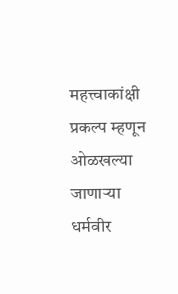महत्त्वाकांक्षी प्रकल्प म्हणून ओळखल्या जाणाऱ्या धर्मवीर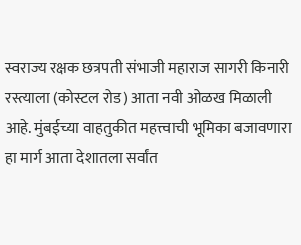स्वराज्य रक्षक छत्रपती संभाजी महाराज सागरी किनारी रस्त्याला (कोस्टल रोड) आता नवी ओळख मिळाली आहे. मुंबईच्या वाहतुकीत महत्त्वाची भूमिका बजावणारा हा मार्ग आता देशातला सर्वांत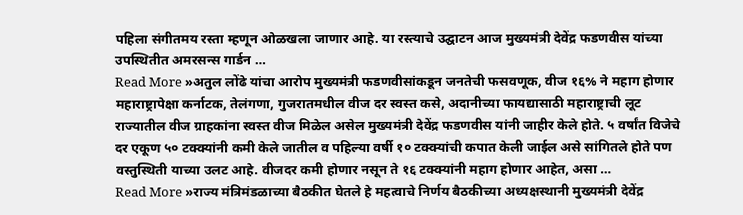पहिला संगीतमय रस्ता म्हणून ओळखला जाणार आहे. या रस्त्याचे उद्घाटन आज मुख्यमंत्री देवेंद्र फडणवीस यांच्या उपस्थितीत अमरसन्स गार्डन …
Read More »अतुल लोंढे यांचा आरोप मुख्यमंत्री फडणवीसांकडून जनतेची फसवणूक, वीज १६% ने महाग होणार महाराष्ट्रापेक्षा कर्नाटक, तेलंगणा, गुजरातमधील वीज दर स्वस्त कसे, अदानीच्या फायद्यासाठी महाराष्ट्राची लूट
राज्यातील वीज ग्राहकांना स्वस्त वीज मिळेल असेल मुख्यमंत्री देवेंद्र फडणवीस यांनी जाहीर केले होते. ५ वर्षांत विजेचे दर एकूण ५० टक्क्यांनी कमी केले जातील व पहिल्या वर्षी १० टक्क्यांची कपात केली जाईल असे सांगितले होते पण वस्तुस्थिती याच्या उलट आहे. वीजदर कमी होणार नसून ते १६ टक्क्यांनी महाग होणार आहेत, असा …
Read More »राज्य मंत्रिमंडळाच्या बैठकीत घेतले हे महत्वाचे निर्णय बैठकीच्या अध्यक्षस्थानी मुख्यमंत्री देवेंद्र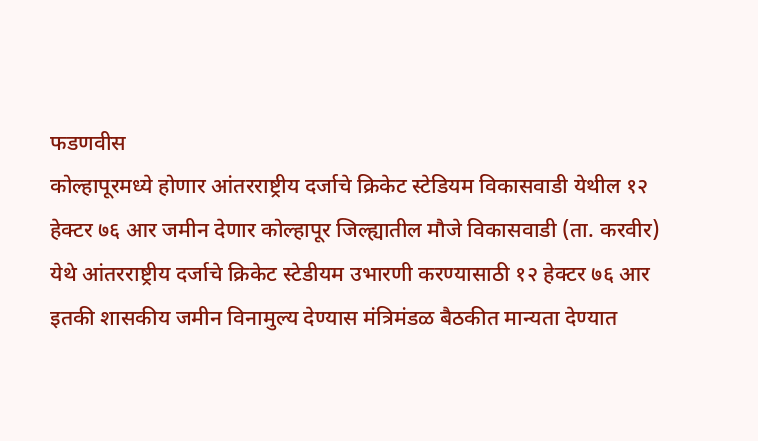फडणवीस
कोल्हापूरमध्ये होणार आंतरराष्ट्रीय दर्जाचे क्रिकेट स्टेडियम विकासवाडी येथील १२ हेक्टर ७६ आर जमीन देणार कोल्हापूर जिल्ह्यातील मौजे विकासवाडी (ता. करवीर) येथे आंतरराष्ट्रीय दर्जाचे क्रिकेट स्टेडीयम उभारणी करण्यासाठी १२ हेक्टर ७६ आर इतकी शासकीय जमीन विनामुल्य देण्यास मंत्रिमंडळ बैठकीत मान्यता देण्यात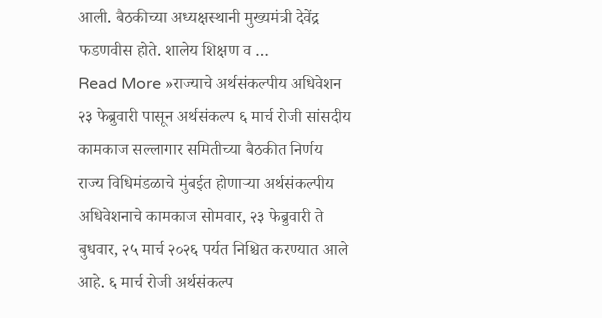आली. बैठकीच्या अध्यक्षस्थानी मुख्यमंत्री देवेंद्र फडणवीस होते. शालेय शिक्षण व …
Read More »राज्याचे अर्थसंकल्पीय अधिवेशन २३ फेब्रुवारी पासून अर्थसंकल्प ६ मार्च रोजी सांसदीय कामकाज सल्लागार समितीच्या बैठकीत निर्णय
राज्य विधिमंडळाचे मुंबईत होणाऱ्या अर्थसंकल्पीय अधिवेशनाचे कामकाज सोमवार, २३ फेब्रुवारी ते बुधवार, २५ मार्च २०२६ पर्यत निश्चित करण्यात आले आहे. ६ मार्च रोजी अर्थसंकल्प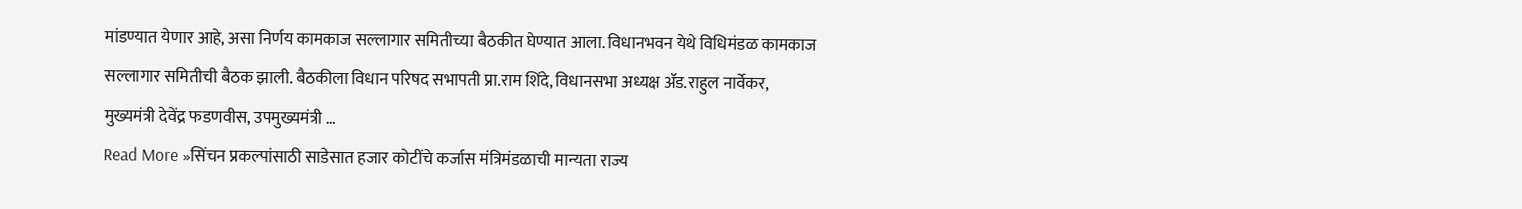मांडण्यात येणार आहे, असा निर्णय कामकाज सल्लागार समितीच्या बैठकीत घेण्यात आला. विधानभवन येथे विधिमंडळ कामकाज सल्लागार समितीची बैठक झाली. बैठकीला विधान परिषद सभापती प्रा.राम शिंदे, विधानसभा अध्यक्ष ॲड.राहुल नार्वेकर, मुख्यमंत्री देवेंद्र फडणवीस, उपमुख्यमंत्री …
Read More »सिंचन प्रकल्पांसाठी साडेसात हजार कोटींचे कर्जास मंत्रिमंडळाची मान्यता राज्य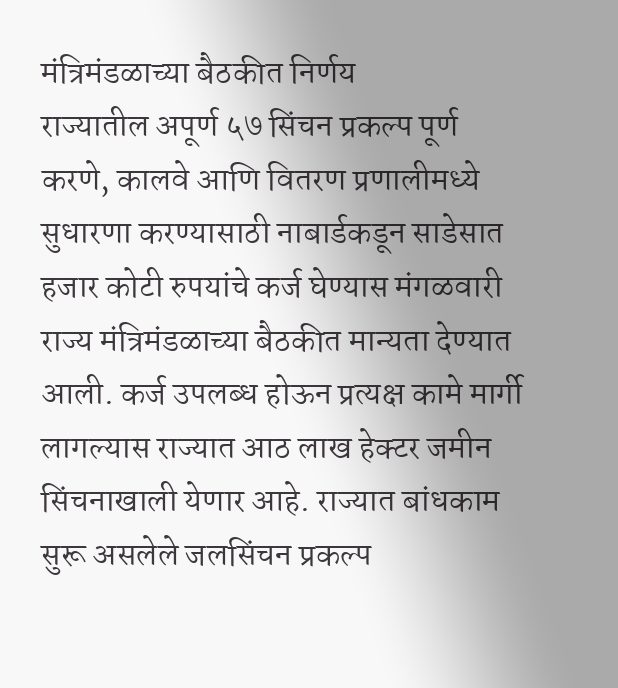मंत्रिमंडळाच्या बैठकीत निर्णय
राज्यातील अपूर्ण ५७ सिंचन प्रकल्प पूर्ण करणे, कालवे आणि वितरण प्रणालीमध्ये सुधारणा करण्यासाठी नाबार्डकडून साडेसात हजार कोटी रुपयांचे कर्ज घेण्यास मंगळवारी राज्य मंत्रिमंडळाच्या बैठकीत मान्यता देण्यात आली. कर्ज उपलब्ध होऊन प्रत्यक्ष कामे मार्गी लागल्यास राज्यात आठ लाख हेक्टर जमीन सिंचनाखाली येणार आहे. राज्यात बांधकाम सुरू असलेले जलसिंचन प्रकल्प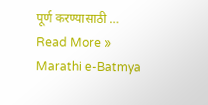पूर्ण करण्यासाठी …
Read More »
Marathi e-Batmya